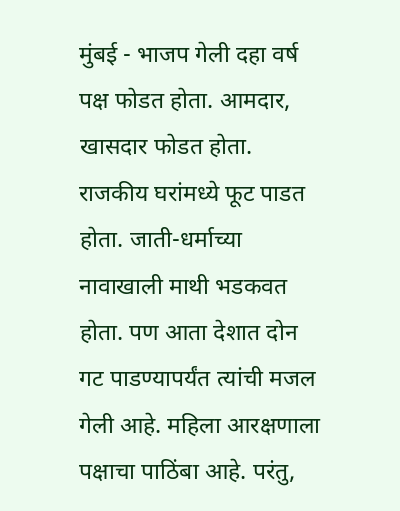मुंबई - भाजप गेली दहा वर्ष पक्ष फोडत होता. आमदार, खासदार फोडत होता. राजकीय घरांमध्ये फूट पाडत होता. जाती-धर्माच्या नावाखाली माथी भडकवत होता. पण आता देशात दोन गट पाडण्यापर्यंत त्यांची मजल गेली आहे. महिला आरक्षणाला पक्षाचा पाठिंबा आहे. परंतु,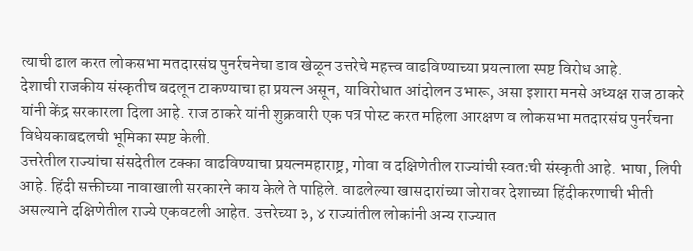त्याची ढाल करत लोकसभा मतदारसंघ पुनर्रचनेचा डाव खेळून उत्तरेचे महत्त्व वाढविण्याच्या प्रयत्नाला स्पष्ट विरोध आहे.
देशाची राजकीय संस्कृतीच बदलून टाकण्याचा हा प्रयत्न असून, याविरोधात आंदोलन उभारू, असा इशारा मनसे अध्यक्ष राज ठाकरे यांनी केंद्र सरकारला दिला आहे. राज ठाकरे यांनी शुक्रवारी एक पत्र पोस्ट करत महिला आरक्षण व लोकसभा मतदारसंघ पुनर्रचना विधेयकाबद्दलची भूमिका स्पष्ट केली.
उत्तरेतील राज्यांचा संसदेतील टक्का वाढविण्याचा प्रयत्नमहाराष्ट्र, गोवा व दक्षिणेतील राज्यांची स्वतःची संस्कृती आहे. भाषा, लिपी आहे. हिंदी सक्तीच्या नावाखाली सरकारने काय केले ते पाहिले. वाढलेल्या खासदारांच्या जोरावर देशाच्या हिंदीकरणाची भीती असल्याने दक्षिणेतील राज्ये एकवटली आहेत. उत्तरेच्या ३, ४ राज्यांतील लोकांनी अन्य राज्यात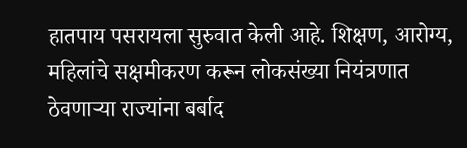हातपाय पसरायला सुरुवात केली आहे. शिक्षण, आरोग्य, महिलांचे सक्षमीकरण करून लोकसंख्या नियंत्रणात ठेवणाऱ्या राज्यांना बर्बाद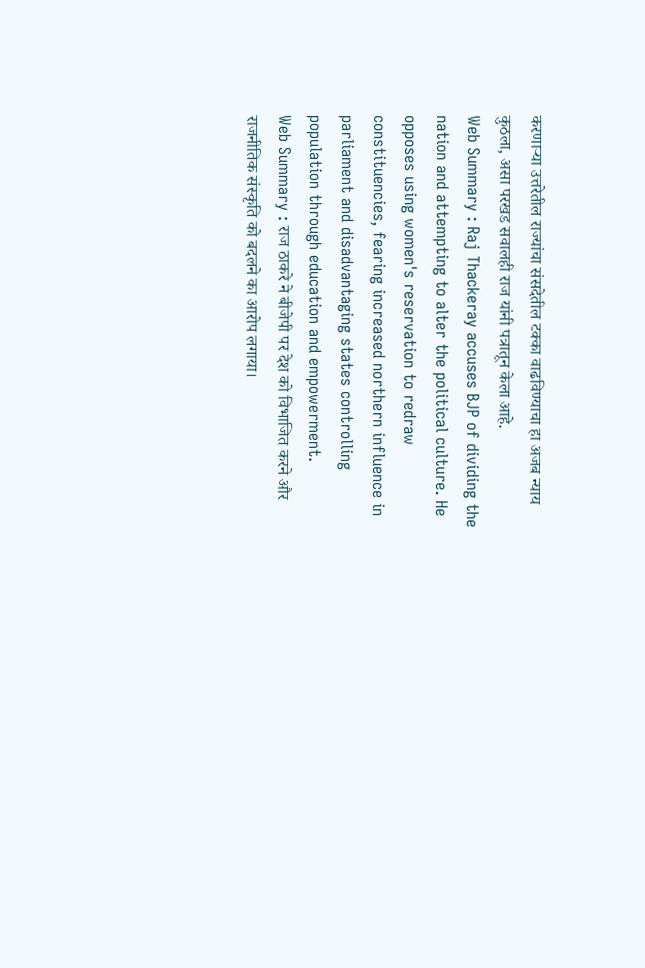करणाऱ्या उत्तरेतील राज्यांचा संसदेतील टक्का वाढविण्याचा हा अजब न्याय कुठला, असा परखड सवालही राज यांनी पत्रातून केला आहे.
Web Summary : Raj Thackeray accuses BJP of dividing the nation and attempting to alter the political culture. He opposes using women's reservation to redraw constituencies, fearing increased northern influence in parliament and disadvantaging states controlling population through education and empowerment.
Web Summary : राज ठाकरे ने बीजेपी पर देश को विभाजित करने और राजनीतिक संस्कृति को बदलने का आरोप लगाया।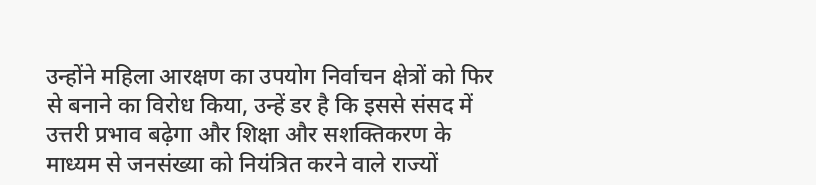उन्होंने महिला आरक्षण का उपयोग निर्वाचन क्षेत्रों को फिर से बनाने का विरोध किया, उन्हें डर है कि इससे संसद में उत्तरी प्रभाव बढ़ेगा और शिक्षा और सशक्तिकरण के माध्यम से जनसंख्या को नियंत्रित करने वाले राज्यों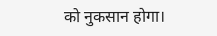को नुकसान होगा।